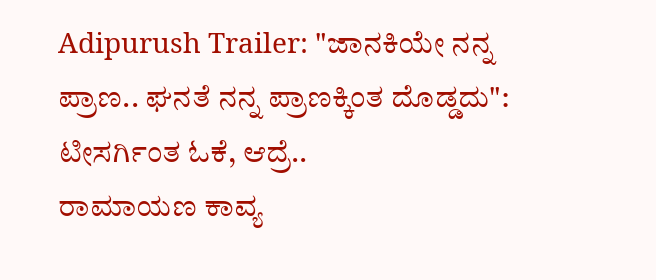Adipurush Trailer: "ಜಾನಕಿಯೇ ನನ್ನ ಪ್ರಾಣ.. ಘನತೆ ನನ್ನ ಪ್ರಾಣಕ್ಕಿಂತ ದೊಡ್ಡದು": ಟೀಸರ್ಗಿಂತ ಓಕೆ, ಆದ್ರೆ..
ರಾಮಾಯಣ ಕಾವ್ಯ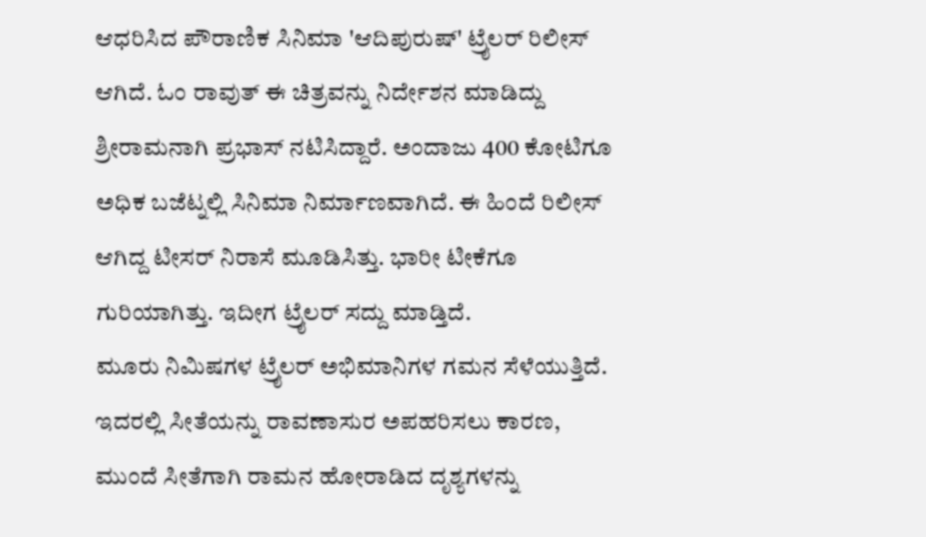ಆಧರಿಸಿದ ಪೌರಾಣಿಕ ಸಿನಿಮಾ 'ಆದಿಪುರುಷ್' ಟ್ರೈಲರ್ ರಿಲೀಸ್ ಆಗಿದೆ. ಓಂ ರಾವುತ್ ಈ ಚಿತ್ರವನ್ನು ನಿರ್ದೇಶನ ಮಾಡಿದ್ದು ಶ್ರೀರಾಮನಾಗಿ ಪ್ರಭಾಸ್ ನಟಿಸಿದ್ದಾರೆ. ಅಂದಾಜು 400 ಕೋಟಿಗೂ ಅಧಿಕ ಬಜೆಟ್ನಲ್ಲಿ ಸಿನಿಮಾ ನಿರ್ಮಾಣವಾಗಿದೆ. ಈ ಹಿಂದೆ ರಿಲೀಸ್ ಆಗಿದ್ದ ಟೀಸರ್ ನಿರಾಸೆ ಮೂಡಿಸಿತ್ತು. ಭಾರೀ ಟೀಕೆಗೂ ಗುರಿಯಾಗಿತ್ತು. ಇದೀಗ ಟ್ರೈಲರ್ ಸದ್ದು ಮಾಡ್ತಿದೆ.
ಮೂರು ನಿಮಿಷಗಳ ಟ್ರೈಲರ್ ಅಭಿಮಾನಿಗಳ ಗಮನ ಸೆಳೆಯುತ್ತಿದೆ. ಇದರಲ್ಲಿ ಸೀತೆಯನ್ನು ರಾವಣಾಸುರ ಅಪಹರಿಸಲು ಕಾರಣ, ಮುಂದೆ ಸೀತೆಗಾಗಿ ರಾಮನ ಹೋರಾಡಿದ ದೃಶ್ಯಗಳನ್ನು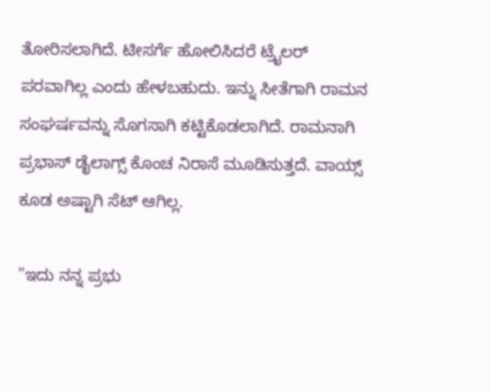ತೋರಿಸಲಾಗಿದೆ. ಟೀಸರ್ಗೆ ಹೋಲಿಸಿದರೆ ಟ್ರೈಲರ್ ಪರವಾಗಿಲ್ಲ ಎಂದು ಹೇಳಬಹುದು. ಇನ್ನು ಸೀತೆಗಾಗಿ ರಾಮನ ಸಂಘರ್ಷವನ್ನು ಸೊಗಸಾಗಿ ಕಟ್ಟಿಕೊಡಲಾಗಿದೆ. ರಾಮನಾಗಿ ಪ್ರಭಾಸ್ ಡೈಲಾಗ್ಸ್ ಕೊಂಚ ನಿರಾಸೆ ಮೂಡಿಸುತ್ತದೆ. ವಾಯ್ಸ್ ಕೂಡ ಅಷ್ಟಾಗಿ ಸೆಟ್ ಆಗಿಲ್ಲ.

"ಇದು ನನ್ನ ಪ್ರಭು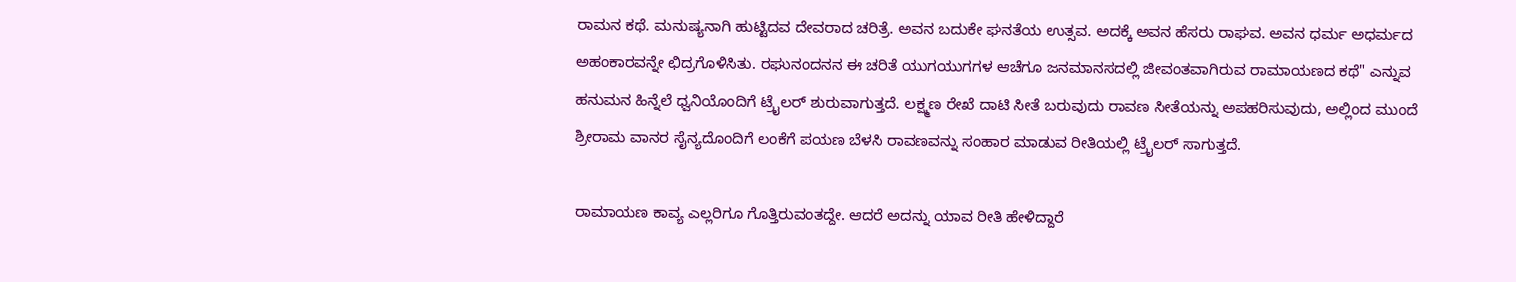ರಾಮನ ಕಥೆ. ಮನುಷ್ಯನಾಗಿ ಹುಟ್ಟಿದವ ದೇವರಾದ ಚರಿತ್ರೆ. ಅವನ ಬದುಕೇ ಘನತೆಯ ಉತ್ಸವ. ಅದಕ್ಕೆ ಅವನ ಹೆಸರು ರಾಘವ. ಅವನ ಧರ್ಮ ಅಧರ್ಮದ ಅಹಂಕಾರವನ್ನೇ ಛಿದ್ರಗೊಳಿಸಿತು. ರಘುನಂದನನ ಈ ಚರಿತೆ ಯುಗಯುಗಗಳ ಆಚೆಗೂ ಜನಮಾನಸದಲ್ಲಿ ಜೀವಂತವಾಗಿರುವ ರಾಮಾಯಣದ ಕಥೆ" ಎನ್ನುವ ಹನುಮನ ಹಿನ್ನೆಲೆ ಧ್ವನಿಯೊಂದಿಗೆ ಟ್ರೈಲರ್ ಶುರುವಾಗುತ್ತದೆ. ಲಕ್ಷ್ಮಣ ರೇಖೆ ದಾಟಿ ಸೀತೆ ಬರುವುದು ರಾವಣ ಸೀತೆಯನ್ನು ಅಪಹರಿಸುವುದು, ಅಲ್ಲಿಂದ ಮುಂದೆ ಶ್ರೀರಾಮ ವಾನರ ಸೈನ್ಯದೊಂದಿಗೆ ಲಂಕೆಗೆ ಪಯಣ ಬೆಳಸಿ ರಾವಣವನ್ನು ಸಂಹಾರ ಮಾಡುವ ರೀತಿಯಲ್ಲಿ ಟ್ರೈಲರ್ ಸಾಗುತ್ತದೆ.

ರಾಮಾಯಣ ಕಾವ್ಯ ಎಲ್ಲರಿಗೂ ಗೊತ್ತಿರುವಂತದ್ದೇ. ಆದರೆ ಅದನ್ನು ಯಾವ ರೀತಿ ಹೇಳಿದ್ದಾರೆ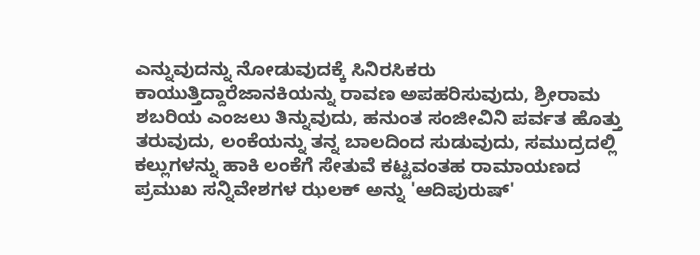ಎನ್ನುವುದನ್ನು ನೋಡುವುದಕ್ಕೆ ಸಿನಿರಸಿಕರು ಕಾಯುತ್ತಿದ್ದಾರೆಜಾನಕಿಯನ್ನು ರಾವಣ ಅಪಹರಿಸುವುದು, ಶ್ರೀರಾಮ ಶಬರಿಯ ಎಂಜಲು ತಿನ್ನುವುದು, ಹನುಂತ ಸಂಜೀವಿನಿ ಪರ್ವತ ಹೊತ್ತು ತರುವುದು, ಲಂಕೆಯನ್ನು ತನ್ನ ಬಾಲದಿಂದ ಸುಡುವುದು, ಸಮುದ್ರದಲ್ಲಿ ಕಲ್ಲುಗಳನ್ನು ಹಾಕಿ ಲಂಕೆಗೆ ಸೇತುವೆ ಕಟ್ಟವಂತಹ ರಾಮಾಯಣದ ಪ್ರಮುಖ ಸನ್ನಿವೇಶಗಳ ಝಲಕ್ ಅನ್ನು 'ಆದಿಪುರುಷ್'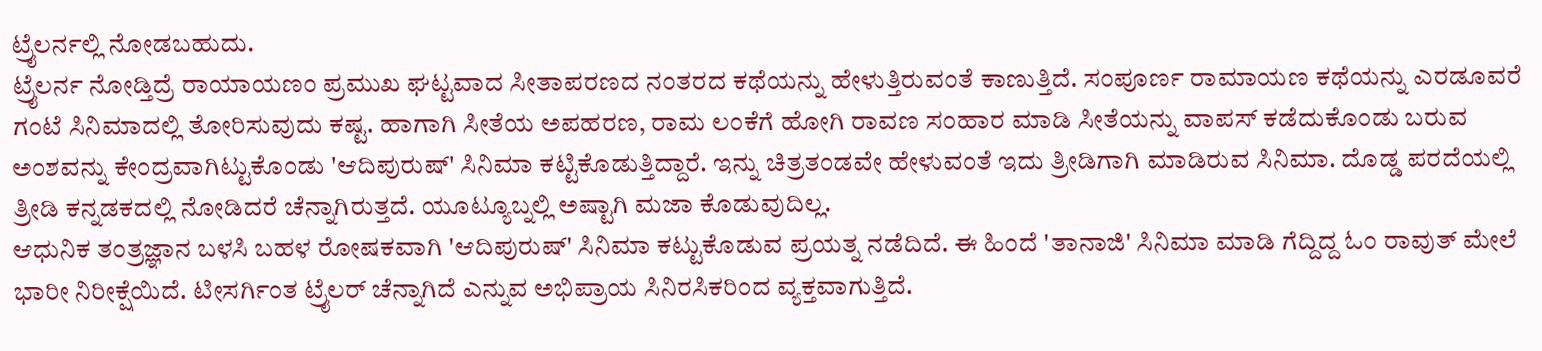ಟ್ರೈಲರ್ನಲ್ಲಿ ನೋಡಬಹುದು.
ಟ್ರೈಲರ್ನ ನೋಡ್ತಿದ್ರೆ ರಾಯಾಯಣಂ ಪ್ರಮುಖ ಘಟ್ಟವಾದ ಸೀತಾಪರಣದ ನಂತರದ ಕಥೆಯನ್ನು ಹೇಳುತ್ತಿರುವಂತೆ ಕಾಣುತ್ತಿದೆ. ಸಂಪೂರ್ಣ ರಾಮಾಯಣ ಕಥೆಯನ್ನು ಎರಡೂವರೆ ಗಂಟೆ ಸಿನಿಮಾದಲ್ಲಿ ತೋರಿಸುವುದು ಕಷ್ಟ. ಹಾಗಾಗಿ ಸೀತೆಯ ಅಪಹರಣ, ರಾಮ ಲಂಕೆಗೆ ಹೋಗಿ ರಾವಣ ಸಂಹಾರ ಮಾಡಿ ಸೀತೆಯನ್ನು ವಾಪಸ್ ಕಡೆದುಕೊಂಡು ಬರುವ ಅಂಶವನ್ನು ಕೇಂದ್ರವಾಗಿಟ್ಟುಕೊಂಡು 'ಆದಿಪುರುಷ್' ಸಿನಿಮಾ ಕಟ್ಟಿಕೊಡುತ್ತಿದ್ದಾರೆ. ಇನ್ನು ಚಿತ್ರತಂಡವೇ ಹೇಳುವಂತೆ ಇದು ತ್ರೀಡಿಗಾಗಿ ಮಾಡಿರುವ ಸಿನಿಮಾ. ದೊಡ್ಡ ಪರದೆಯಲ್ಲಿ ತ್ರೀಡಿ ಕನ್ನಡಕದಲ್ಲಿ ನೋಡಿದರೆ ಚೆನ್ನಾಗಿರುತ್ತದೆ. ಯೂಟ್ಯೂಬ್ನಲ್ಲಿ ಅಷ್ಟಾಗಿ ಮಜಾ ಕೊಡುವುದಿಲ್ಲ.
ಆಧುನಿಕ ತಂತ್ರಜ್ಞಾನ ಬಳಸಿ ಬಹಳ ರೋಷಕವಾಗಿ 'ಆದಿಪುರುಷ್' ಸಿನಿಮಾ ಕಟ್ಟುಕೊಡುವ ಪ್ರಯತ್ನ ನಡೆದಿದೆ. ಈ ಹಿಂದೆ 'ತಾನಾಜಿ' ಸಿನಿಮಾ ಮಾಡಿ ಗೆದ್ದಿದ್ದ ಓಂ ರಾವುತ್ ಮೇಲೆ ಭಾರೀ ನಿರೀಕ್ಷೆಯಿದೆ. ಟೀಸರ್ಗಿಂತ ಟ್ರೈಲರ್ ಚೆನ್ನಾಗಿದೆ ಎನ್ನುವ ಅಭಿಪ್ರಾಯ ಸಿನಿರಸಿಕರಿಂದ ವ್ಯಕ್ತವಾಗುತ್ತಿದೆ.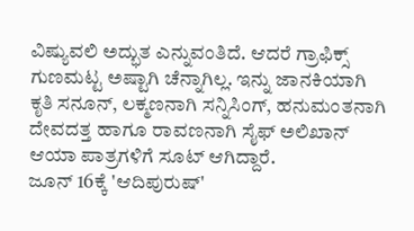ವಿಷ್ಯುವಲಿ ಅದ್ಭುತ ಎನ್ನುವಂತಿದೆ. ಆದರೆ ಗ್ರಾಫಿಕ್ಸ್ ಗುಣಮಟ್ಟ ಅಷ್ಟಾಗಿ ಚೆನ್ನಾಗಿಲ್ಲ. ಇನ್ನು ಜಾನಕಿಯಾಗಿ ಕೃತಿ ಸನೂನ್, ಲಕ್ಮಣನಾಗಿ ಸನ್ನಿಸಿಂಗ್, ಹನುಮಂತನಾಗಿ ದೇವದತ್ತ ಹಾಗೂ ರಾವಣನಾಗಿ ಸೈಫ್ ಅಲಿಖಾನ್ ಆಯಾ ಪಾತ್ರಗಳಿಗೆ ಸೂಟ್ ಆಗಿದ್ದಾರೆ.
ಜೂನ್ 16ಕ್ಕೆ 'ಆದಿಪುರುಷ್'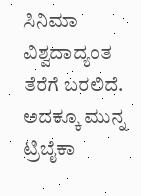ಸಿನಿಮಾ ವಿಶ್ವದಾದ್ಯಂತ ತೆರೆಗೆ ಬರಲಿದೆ. ಅದಕ್ಕೂ ಮುನ್ನ ಟ್ರಿಬೈಕಾ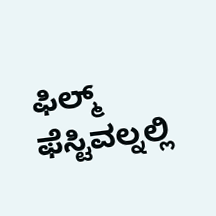ಫಿಲ್ಮ್ ಫೆಸ್ಟಿವಲ್ನಲ್ಲಿ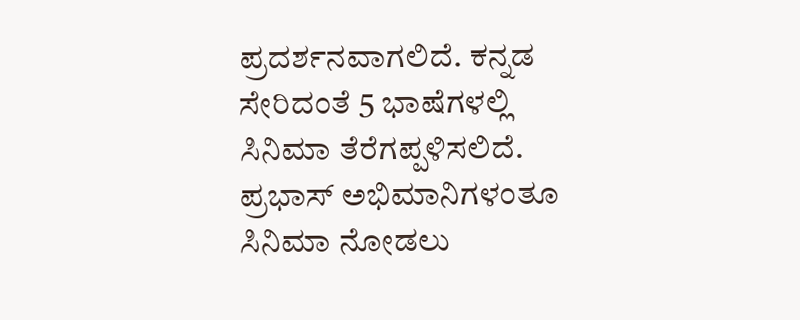ಪ್ರದರ್ಶನವಾಗಲಿದೆ. ಕನ್ನಡ ಸೇರಿದಂತೆ 5 ಭಾಷೆಗಳಲ್ಲಿ ಸಿನಿಮಾ ತೆರೆಗಪ್ಪಳಿಸಲಿದೆ. ಪ್ರಭಾಸ್ ಅಭಿಮಾನಿಗಳಂತೂ ಸಿನಿಮಾ ನೋಡಲು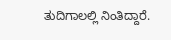ತುದಿಗಾಲಲ್ಲಿ ನಿಂತಿದ್ದಾರೆ.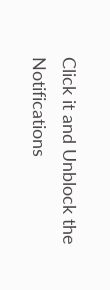Click it and Unblock the Notifications